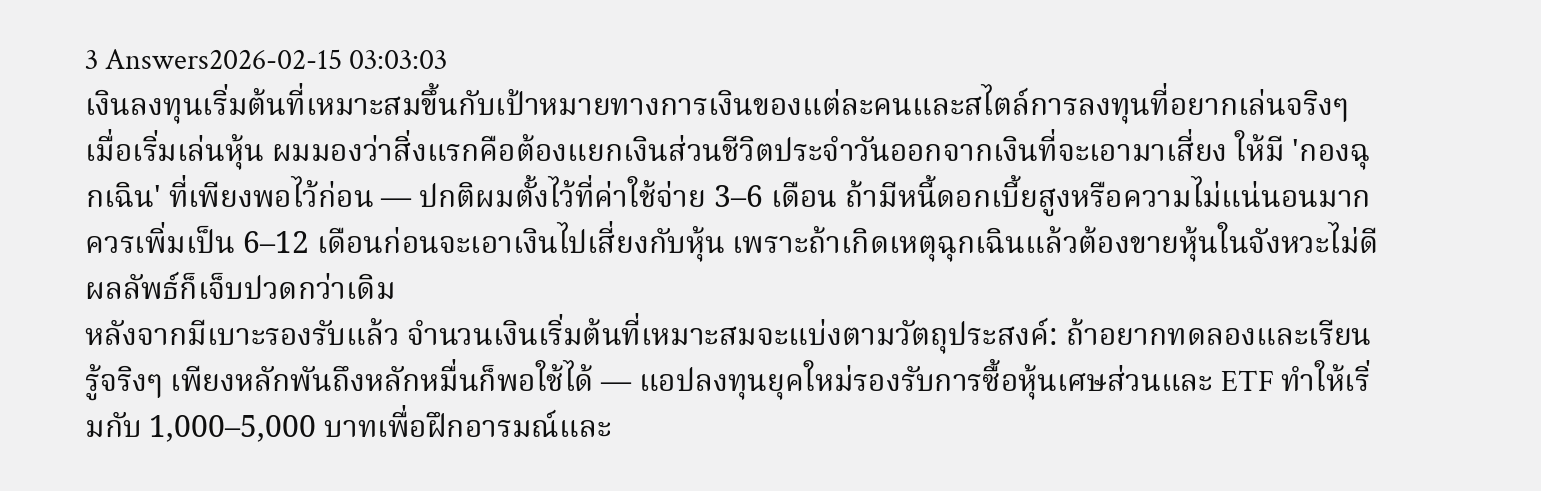3 Answers2026-02-15 03:03:03
เงินลงทุนเริ่มต้นที่เหมาะสมขึ้นกับเป้าหมายทางการเงินของแต่ละคนและสไตล์การลงทุนที่อยากเล่นจริงๆ
เมื่อเริ่มเล่นหุ้น ผมมองว่าสิ่งแรกคือต้องแยกเงินส่วนชีวิตประจำวันออกจากเงินที่จะเอามาเสี่ยง ให้มี 'กองฉุกเฉิน' ที่เพียงพอไว้ก่อน — ปกติผมตั้งไว้ที่ค่าใช้จ่าย 3–6 เดือน ถ้ามีหนี้ดอกเบี้ยสูงหรือความไม่แน่นอนมาก ควรเพิ่มเป็น 6–12 เดือนก่อนจะเอาเงินไปเสี่ยงกับหุ้น เพราะถ้าเกิดเหตุฉุกเฉินแล้วต้องขายหุ้นในจังหวะไม่ดี ผลลัพธ์ก็เจ็บปวดกว่าเดิม
หลังจากมีเบาะรองรับแล้ว จำนวนเงินเริ่มต้นที่เหมาะสมจะแบ่งตามวัตถุประสงค์: ถ้าอยากทดลองและเรียนรู้จริงๆ เพียงหลักพันถึงหลักหมื่นก็พอใช้ได้ — แอปลงทุนยุคใหม่รองรับการซื้อหุ้นเศษส่วนและ ETF ทำให้เริ่มกับ 1,000–5,000 บาทเพื่อฝึกอารมณ์และ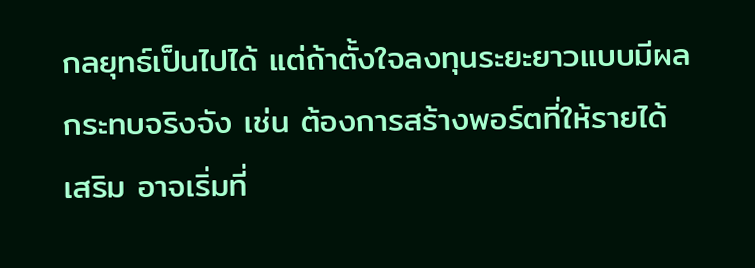กลยุทธ์เป็นไปได้ แต่ถ้าตั้งใจลงทุนระยะยาวแบบมีผลกระทบจริงจัง เช่น ต้องการสร้างพอร์ตที่ให้รายได้เสริม อาจเริ่มที่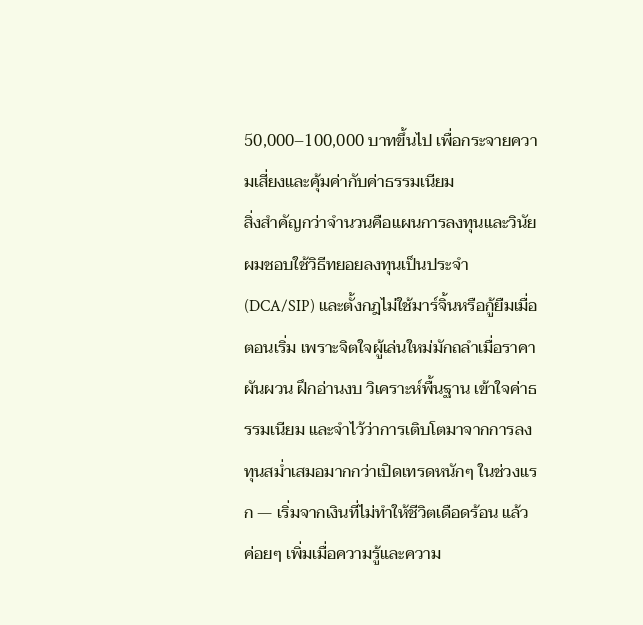50,000–100,000 บาทขึ้นไป เพื่อกระจายความเสี่ยงและคุ้มค่ากับค่าธรรมเนียม
สิ่งสำคัญกว่าจำนวนคือแผนการลงทุนและวินัย ผมชอบใช้วิธีทยอยลงทุนเป็นประจำ (DCA/SIP) และตั้งกฎไม่ใช้มาร์จิ้นหรือกู้ยืมเมื่อตอนเริ่ม เพราะจิตใจผู้เล่นใหม่มักถลำเมื่อราคาผันผวน ฝึกอ่านงบ วิเคราะห์พื้นฐาน เข้าใจค่าธรรมเนียม และจำไว้ว่าการเติบโตมาจากการลงทุนสม่ำเสมอมากกว่าเปิดเทรดหนักๆ ในช่วงแรก — เริ่มจากเงินที่ไม่ทำให้ชีวิตเดือดร้อน แล้วค่อยๆ เพิ่มเมื่อความรู้และความ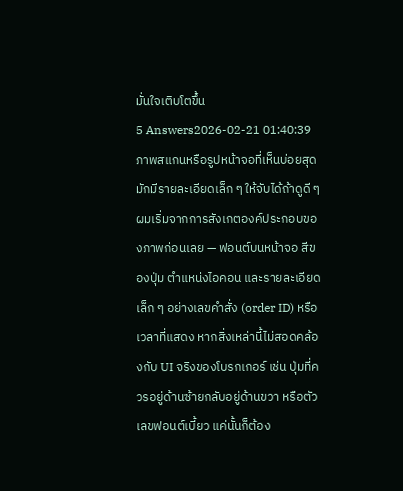มั่นใจเติบโตขึ้น
5 Answers2026-02-21 01:40:39
ภาพสแกนหรือรูปหน้าจอที่เห็นบ่อยสุดมักมีรายละเอียดเล็ก ๆ ให้จับได้ถ้าดูดี ๆ
ผมเริ่มจากการสังเกตองค์ประกอบของภาพก่อนเลย — ฟอนต์บนหน้าจอ สีของปุ่ม ตำแหน่งไอคอน และรายละเอียดเล็ก ๆ อย่างเลขคำสั่ง (order ID) หรือเวลาที่แสดง หากสิ่งเหล่านี้ไม่สอดคล้องกับ UI จริงของโบรกเกอร์ เช่น ปุ่มที่ควรอยู่ด้านซ้ายกลับอยู่ด้านขวา หรือตัวเลขฟอนต์เบี้ยว แค่นั้นก็ต้อง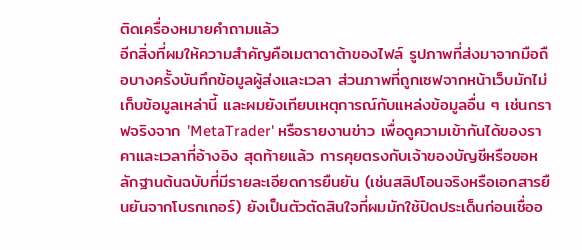ติดเครื่องหมายคำถามแล้ว
อีกสิ่งที่ผมให้ความสำคัญคือเมตาดาต้าของไฟล์ รูปภาพที่ส่งมาจากมือถือบางครั้งบันทึกข้อมูลผู้ส่งและเวลา ส่วนภาพที่ถูกเซฟจากหน้าเว็บมักไม่เก็บข้อมูลเหล่านี้ และผมยังเทียบเหตุการณ์กับแหล่งข้อมูลอื่น ๆ เช่นกราฟจริงจาก 'MetaTrader' หรือรายงานข่าว เพื่อดูความเข้ากันได้ของราคาและเวลาที่อ้างอิง สุดท้ายแล้ว การคุยตรงกับเจ้าของบัญชีหรือขอหลักฐานต้นฉบับที่มีรายละเอียดการยืนยัน (เช่นสลิปโอนจริงหรือเอกสารยืนยันจากโบรกเกอร์) ยังเป็นตัวตัดสินใจที่ผมมักใช้ปิดประเด็นก่อนเชื่ออ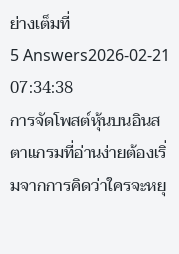ย่างเต็มที่
5 Answers2026-02-21 07:34:38
การจัดโพสต์หุ้นบนอินสตาแกรมที่อ่านง่ายต้องเริ่มจากการคิดว่าใครจะหยุ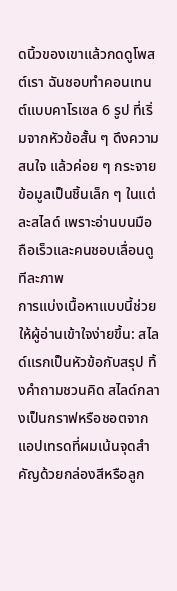ดนิ้วของเขาแล้วกดดูโพสต์เรา ฉันชอบทำคอนเทนต์แบบคาโรเซล 6 รูป ที่เริ่มจากหัวข้อสั้น ๆ ดึงความสนใจ แล้วค่อย ๆ กระจายข้อมูลเป็นชิ้นเล็ก ๆ ในแต่ละสไลด์ เพราะอ่านบนมือถือเร็วและคนชอบเลื่อนดูทีละภาพ
การแบ่งเนื้อหาแบบนี้ช่วยให้ผู้อ่านเข้าใจง่ายขึ้น: สไลด์แรกเป็นหัวข้อกับสรุป ทิ้งคำถามชวนคิด สไลด์กลางเป็นกราฟหรือชอตจากแอปเทรดที่ผมเน้นจุดสำคัญด้วยกล่องสีหรือลูก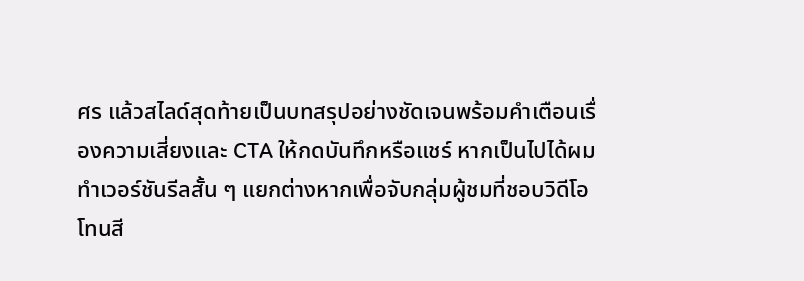ศร แล้วสไลด์สุดท้ายเป็นบทสรุปอย่างชัดเจนพร้อมคำเตือนเรื่องความเสี่ยงและ CTA ให้กดบันทึกหรือแชร์ หากเป็นไปได้ผมทำเวอร์ชันรีลสั้น ๆ แยกต่างหากเพื่อจับกลุ่มผู้ชมที่ชอบวิดีโอ
โทนสี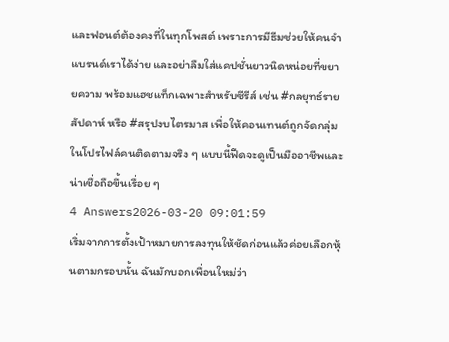และฟอนต์ต้องคงที่ในทุกโพสต์ เพราะการมีธีมช่วยให้คนจำแบรนด์เราได้ง่าย และอย่าลืมใส่แคปชั่นยาวนิดหน่อยที่ขยายความ พร้อมแฮชแท็กเฉพาะสำหรับซีรีส์ เช่น #กลยุทธ์รายสัปดาห์ หรือ #สรุปงบไตรมาส เพื่อให้คอนเทนต์ถูกจัดกลุ่มในโปรไฟล์คนติดตามจริง ๆ แบบนี้ฟีดจะดูเป็นมืออาชีพและน่าเชื่อถือขึ้นเรื่อย ๆ
4 Answers2026-03-20 09:01:59
เริ่มจากการตั้งเป้าหมายการลงทุนให้ชัดก่อนแล้วค่อยเลือกหุ้นตามกรอบนั้น ฉันมักบอกเพื่อนใหม่ว่า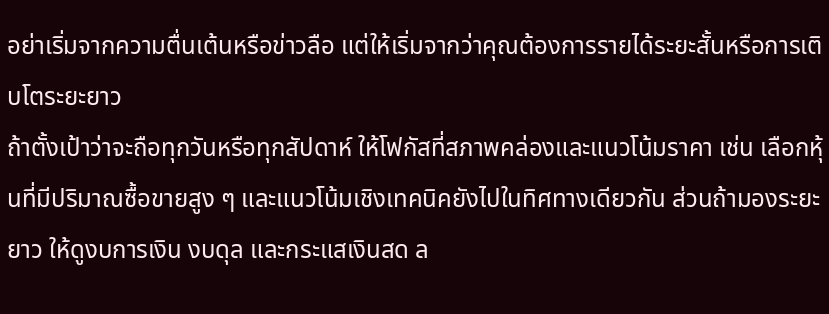อย่าเริ่มจากความตื่นเต้นหรือข่าวลือ แต่ให้เริ่มจากว่าคุณต้องการรายได้ระยะสั้นหรือการเติบโตระยะยาว
ถ้าตั้งเป้าว่าจะถือทุกวันหรือทุกสัปดาห์ ให้โฟกัสที่สภาพคล่องและแนวโน้มราคา เช่น เลือกหุ้นที่มีปริมาณซื้อขายสูง ๆ และแนวโน้มเชิงเทคนิคยังไปในทิศทางเดียวกัน ส่วนถ้ามองระยะยาว ให้ดูงบการเงิน งบดุล และกระแสเงินสด ล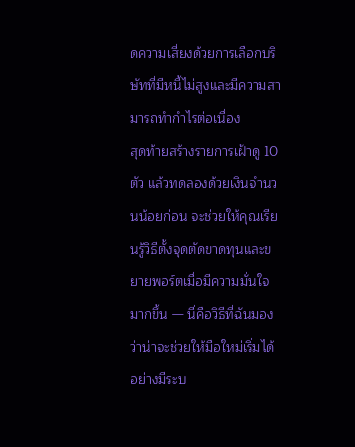ดความเสี่ยงด้วยการเลือกบริษัทที่มีหนี้ไม่สูงและมีความสามารถทำกำไรต่อเนื่อง
สุดท้ายสร้างรายการเฝ้าดู 10 ตัว แล้วทดลองด้วยเงินจำนวนน้อยก่อน จะช่วยให้คุณเรียนรู้วิธีตั้งจุดตัดขาดทุนและขยายพอร์ตเมื่อมีความมั่นใจมากขึ้น — นี่คือวิธีที่ฉันมองว่าน่าจะช่วยให้มือใหม่เริ่มได้อย่างมีระบ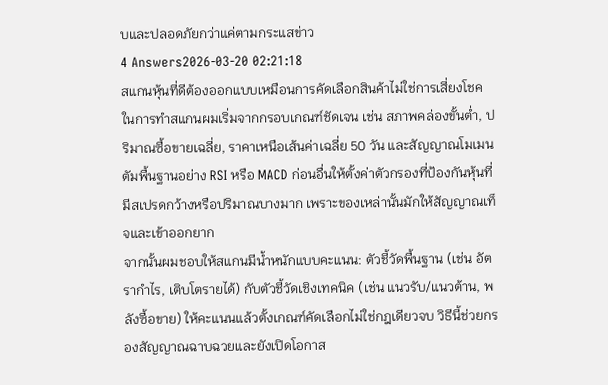บและปลอดภัยกว่าแค่ตามกระแสข่าว
4 Answers2026-03-20 02:21:18
สแกนหุ้นที่ดีต้องออกแบบเหมือนการคัดเลือกสินค้าไม่ใช่การเสี่ยงโชค ในการทำสแกนผมเริ่มจากกรอบเกณฑ์ชัดเจน เช่น สภาพคล่องขั้นต่ำ, ปริมาณซื้อขายเฉลี่ย, ราคาเหนือเส้นค่าเฉลี่ย 50 วัน และสัญญาณโมเมนตัมพื้นฐานอย่าง RSI หรือ MACD ก่อนอื่นให้ตั้งค่าตัวกรองที่ป้องกันหุ้นที่มีสเปรดกว้างหรือปริมาณบางมาก เพราะของเหล่านั้นมักให้สัญญาณเท็จและเข้าออกยาก
จากนั้นผมชอบให้สแกนมีน้ำหนักแบบคะแนน: ตัวชี้วัดพื้นฐาน (เช่น อัตรากำไร, เติบโตรายได้) กับตัวชี้วัดเชิงเทคนิค (เช่น แนวรับ/แนวต้าน, พลังซื้อขาย) ให้คะแนนแล้วตั้งเกณฑ์คัดเลือกไม่ใช่กฎเดียวจบ วิธีนี้ช่วยกรองสัญญาณฉาบฉวยและยังเปิดโอกาส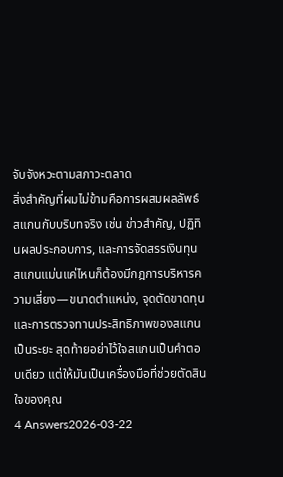จับจังหวะตามสภาวะตลาด
สิ่งสำคัญที่ผมไม่ข้ามคือการผสมผลลัพธ์สแกนกับบริบทจริง เช่น ข่าวสำคัญ, ปฏิทินผลประกอบการ, และการจัดสรรเงินทุน สแกนแม่นแค่ไหนก็ต้องมีกฎการบริหารความเสี่ยง—ขนาดตำแหน่ง, จุดตัดขาดทุน และการตรวจทานประสิทธิภาพของสแกนเป็นระยะ สุดท้ายอย่าไว้ใจสแกนเป็นคำตอบเดียว แต่ให้มันเป็นเครื่องมือที่ช่วยตัดสินใจของคุณ
4 Answers2026-03-22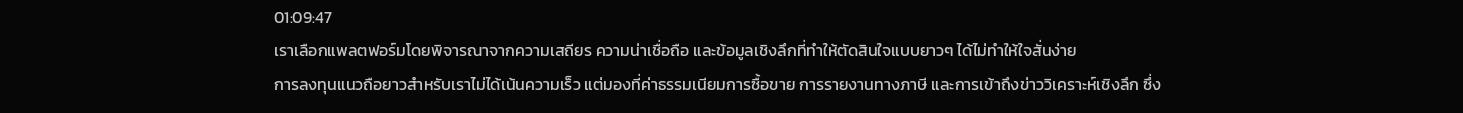01:09:47
เราเลือกแพลตฟอร์มโดยพิจารณาจากความเสถียร ความน่าเชื่อถือ และข้อมูลเชิงลึกที่ทำให้ตัดสินใจแบบยาวๆ ได้ไม่ทำให้ใจสั่นง่าย
การลงทุนแนวถือยาวสำหรับเราไม่ได้เน้นความเร็ว แต่มองที่ค่าธรรมเนียมการซื้อขาย การรายงานทางภาษี และการเข้าถึงข่าววิเคราะห์เชิงลึก ซึ่ง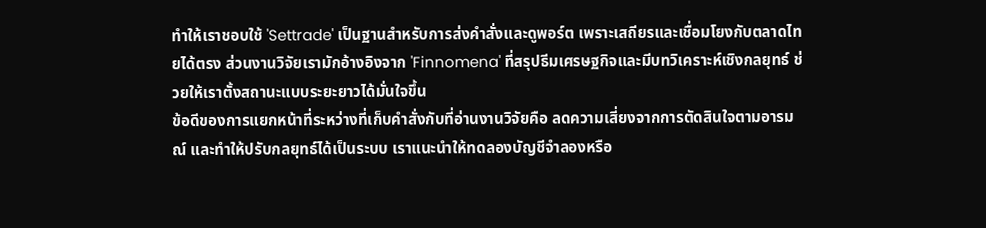ทำให้เราชอบใช้ 'Settrade' เป็นฐานสำหรับการส่งคำสั่งและดูพอร์ต เพราะเสถียรและเชื่อมโยงกับตลาดไทยได้ตรง ส่วนงานวิจัยเรามักอ้างอิงจาก 'Finnomena' ที่สรุปธีมเศรษฐกิจและมีบทวิเคราะห์เชิงกลยุทธ์ ช่วยให้เราตั้งสถานะแบบระยะยาวได้มั่นใจขึ้น
ข้อดีของการแยกหน้าที่ระหว่างที่เก็บคำสั่งกับที่อ่านงานวิจัยคือ ลดความเสี่ยงจากการตัดสินใจตามอารมณ์ และทำให้ปรับกลยุทธ์ได้เป็นระบบ เราแนะนำให้ทดลองบัญชีจำลองหรือ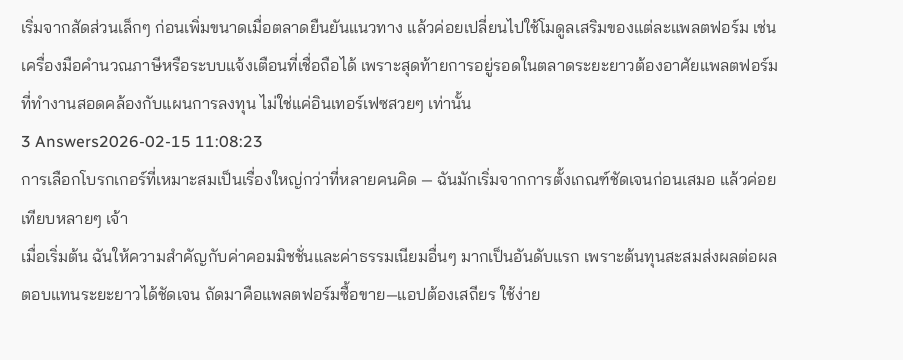เริ่มจากสัดส่วนเล็กๆ ก่อนเพิ่มขนาดเมื่อตลาดยืนยันแนวทาง แล้วค่อยเปลี่ยนไปใช้โมดูลเสริมของแต่ละแพลตฟอร์ม เช่น เครื่องมือคำนวณภาษีหรือระบบแจ้งเตือนที่เชื่อถือได้ เพราะสุดท้ายการอยู่รอดในตลาดระยะยาวต้องอาศัยแพลตฟอร์มที่ทำงานสอดคล้องกับแผนการลงทุน ไม่ใช่แค่อินเทอร์เฟซสวยๆ เท่านั้น
3 Answers2026-02-15 11:08:23
การเลือกโบรกเกอร์ที่เหมาะสมเป็นเรื่องใหญ่กว่าที่หลายคนคิด — ฉันมักเริ่มจากการตั้งเกณฑ์ชัดเจนก่อนเสมอ แล้วค่อยเทียบหลายๆ เจ้า
เมื่อเริ่มต้น ฉันให้ความสำคัญกับค่าคอมมิชชั่นและค่าธรรมเนียมอื่นๆ มากเป็นอันดับแรก เพราะต้นทุนสะสมส่งผลต่อผลตอบแทนระยะยาวได้ชัดเจน ถัดมาคือแพลตฟอร์มซื้อขาย—แอปต้องเสถียร ใช้ง่าย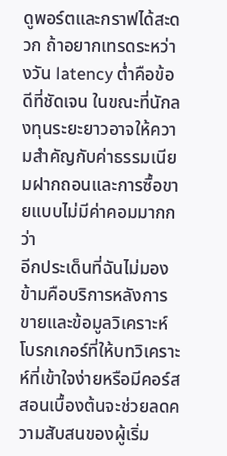ดูพอร์ตและกราฟได้สะดวก ถ้าอยากเทรดระหว่างวัน latency ต่ำคือข้อดีที่ชัดเจน ในขณะที่นักลงทุนระยะยาวอาจให้ความสำคัญกับค่าธรรมเนียมฝากถอนและการซื้อขายแบบไม่มีค่าคอมมากกว่า
อีกประเด็นที่ฉันไม่มองข้ามคือบริการหลังการขายและข้อมูลวิเคราะห์ โบรกเกอร์ที่ให้บทวิเคราะห์ที่เข้าใจง่ายหรือมีคอร์สสอนเบื้องต้นจะช่วยลดความสับสนของผู้เริ่ม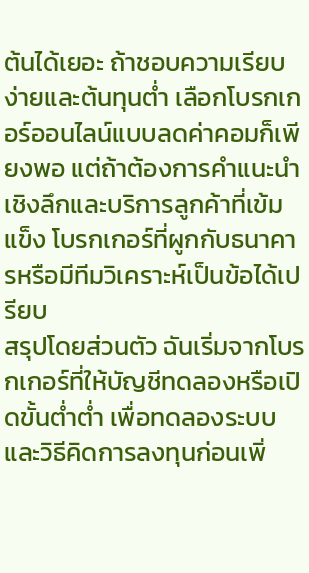ต้นได้เยอะ ถ้าชอบความเรียบง่ายและต้นทุนต่ำ เลือกโบรกเกอร์ออนไลน์แบบลดค่าคอมก็เพียงพอ แต่ถ้าต้องการคำแนะนำเชิงลึกและบริการลูกค้าที่เข้มแข็ง โบรกเกอร์ที่ผูกกับธนาคารหรือมีทีมวิเคราะห์เป็นข้อได้เปรียบ
สรุปโดยส่วนตัว ฉันเริ่มจากโบรกเกอร์ที่ให้บัญชีทดลองหรือเปิดขั้นต่ำต่ำ เพื่อทดลองระบบและวิธีคิดการลงทุนก่อนเพิ่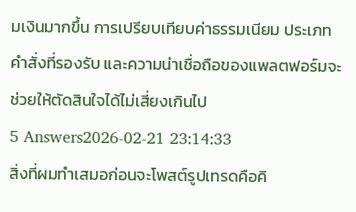มเงินมากขึ้น การเปรียบเทียบค่าธรรมเนียม ประเภทคำสั่งที่รองรับ และความน่าเชื่อถือของแพลตฟอร์มจะช่วยให้ตัดสินใจได้ไม่เสี่ยงเกินไป
5 Answers2026-02-21 23:14:33
สิ่งที่ผมทำเสมอก่อนจะโพสต์รูปเทรดคือคิ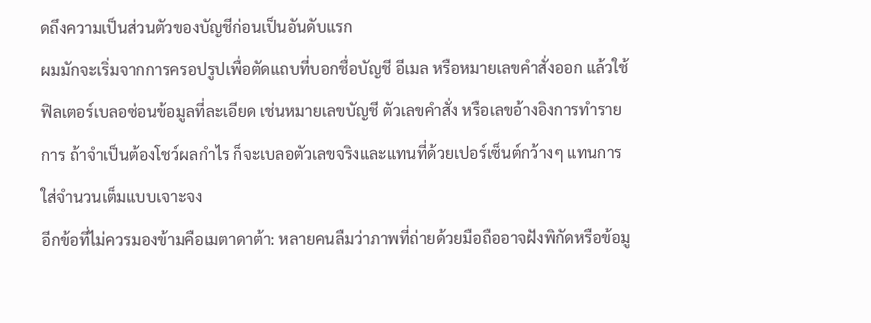ดถึงความเป็นส่วนตัวของบัญชีก่อนเป็นอันดับแรก
ผมมักจะเริ่มจากการครอปรูปเพื่อตัดแถบที่บอกชื่อบัญชี อีเมล หรือหมายเลขคำสั่งออก แล้วใช้ฟิลเตอร์เบลอซ่อนข้อมูลที่ละเอียด เช่นหมายเลขบัญชี ตัวเลขคำสั่ง หรือเลขอ้างอิงการทำรายการ ถ้าจำเป็นต้องโชว์ผลกำไร ก็จะเบลอตัวเลขจริงและแทนที่ด้วยเปอร์เซ็นต์กว้างๆ แทนการใส่จำนวนเต็มแบบเจาะจง
อีกข้อที่ไม่ควรมองข้ามคือเมตาดาต้า: หลายคนลืมว่าภาพที่ถ่ายด้วยมือถืออาจฝังพิกัดหรือข้อมู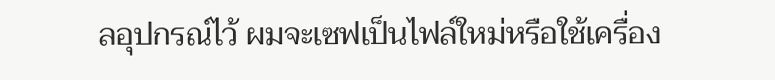ลอุปกรณ์ไว้ ผมจะเซฟเป็นไฟล์ใหม่หรือใช้เครื่อง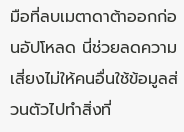มือที่ลบเมตาดาต้าออกก่อนอัปโหลด นี่ช่วยลดความเสี่ยงไม่ให้คนอื่นใช้ข้อมูลส่วนตัวไปทำสิ่งที่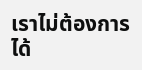เราไม่ต้องการได้